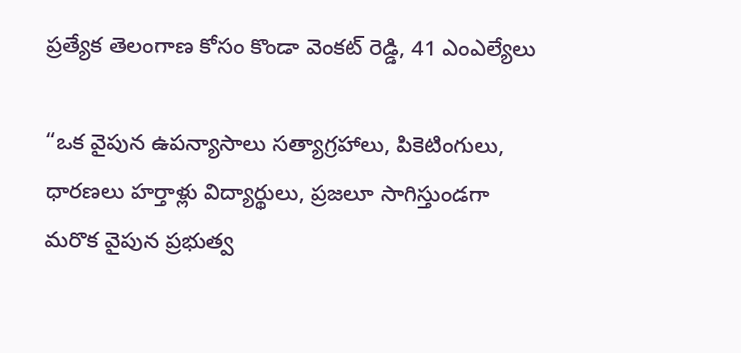ప్రత్యేక తెలంగాణ కోసం కొండా వెంకట్ రెడ్డి, 41 ఎంఎల్యేలు

“ఒక వైపున ఉపన్యాసాలు సత్యాగ్రహాలు, పికెటింగులు, ధారణలు హర్తాళ్లు విద్యార్థులు, ప్రజలూ సాగిస్తుండగా మరొక వైపున ప్రభుత్వ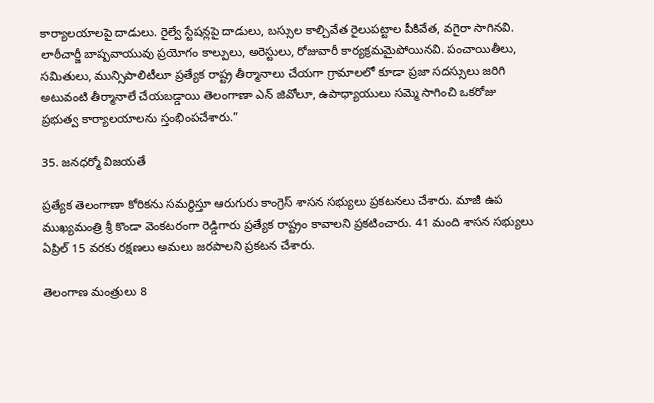కార్యాలయాలపై దాడులు. రైల్వే స్టేషన్లపై దాడులు, బస్సుల కాల్చివేత రైలుపట్టాల పీకివేత, వగైరా సాగినవి. లాఠీచార్జీ బాష్పవాయువు ప్రయోగం కాల్పులు, అరెస్టులు, రోజువారీ కార్యక్రమమైపోయినవి. పంచాయితీలు, సమితులు, మున్సిపాలిటీలూ ప్రత్యేక రాష్ట్ర తీర్మానాలు చేయగా గ్రామాలలో కూడా ప్రజా సదస్సులు జరిగి అటువంటి తీర్మానాలే చేయబడ్డాయి తెలంగాణా ఎన్ జివోలూ, ఉపాధ్యాయులు సమ్మె సాగించి ఒకరోజు ప్రభుత్వ కార్యాలయాలను స్తంభింపచేశారు.”

35. జనధర్మో విజయతే

ప్రత్యేక తెలంగాణా కోరికను సమర్థిస్తూ ఆరుగురు కాంగ్రెస్ శాసన సభ్యులు ప్రకటనలు చేశారు. మాజీ ఉప ముఖ్యమంత్రి శ్రీ కొండా వెంకటరంగా రెడ్డిగారు ప్రత్యేక రాష్ట్రం కావాలని ప్రకటించారు. 41 మంది శాసన సభ్యులు ఏప్రిల్ 15 వరకు రక్షణలు అమలు జరపాలని ప్రకటన చేశారు.

తెలంగాణ మంత్రులు 8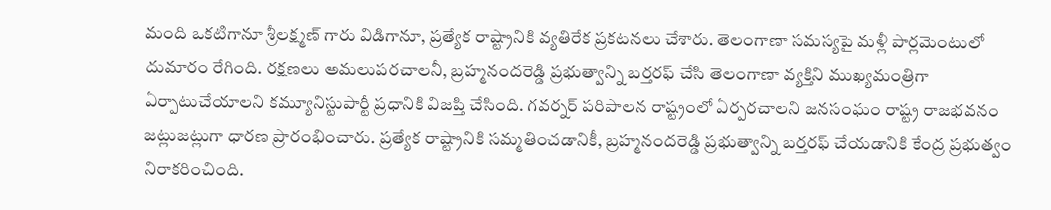మంది ఒకటిగానూ శ్రీలక్ష్మణ్ గారు విడిగానూ, ప్రత్యేక రాష్ట్రానికి వ్యతిరేక ప్రకటనలు చేశారు. తెలంగాణా సమస్యపై మళ్లీ పార్లమెంటులో దుమారం రేగింది. రక్షణలు అమలుపరచాలనీ, బ్రహ్మనందరెడ్డి ప్రభుత్వాన్ని బర్తరఫ్ చేసి తెలంగాణా వ్యక్తిని ముఖ్యమంత్రిగా ఏర్పాటుచేయాలని కమ్యూనిస్టుపార్టీ ప్రధానికి విజప్తి చేసింది. గవర్నర్ పరిపాలన రాష్ట్రంలో ఏర్పరచాలని జనసంఘం రాష్ట్ర రాజభవనం జట్లుజట్లుగా ధారణ ప్రారంభించారు. ప్రత్యేక రాష్ట్రానికి సమ్మతించడానికీ, బ్రహ్మనందరెడ్డి ప్రభుత్వాన్ని బర్తరఫ్ చేయడానికి కేంద్ర ప్రభుత్వం నిరాకరించింది.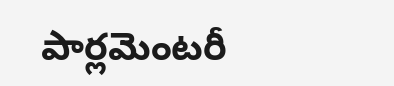పార్లమెంటరీ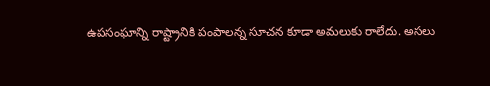ఉపసంఘాన్ని రాష్ట్రానికి పంపాలన్న సూచన కూడా అమలుకు రాలేదు. అసలు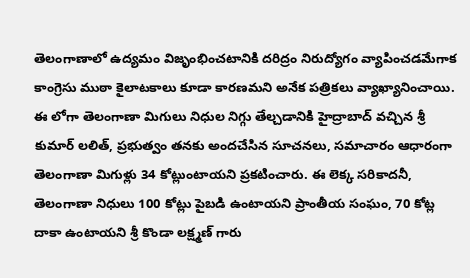తెలంగాణాలో ఉద్యమం విజృంభించటానికి దరిద్రం నిరుద్యోగం వ్యాపించడమేగాక కాంగ్రెసు ముఠా కైలాటకాలు కూడా కారణమని అనేక పత్రికలు వ్యాఖ్యానించాయి. ఈ లోగా తెలంగాణా మిగులు నిధుల నిగ్గు తేల్చడానికి హైద్రాబాద్ వచ్చిన శ్రీ కుమార్ లలిత్, ప్రభుత్వం తనకు అందచేసిన సూచనలు, సమాచారం ఆధారంగా తెలంగాణా మిగుళ్లు 34 కోట్లుంటాయని ప్రకటించారు. ఈ లెక్క సరికాదనీ, తెలంగాణా నిధులు 100 కోట్లు పైబడి ఉంటాయని ప్రాంతీయ సంఘం, 70 కోట్ల దాకా ఉంటాయని శ్రీ కొండా లక్ష్మణ్ గారు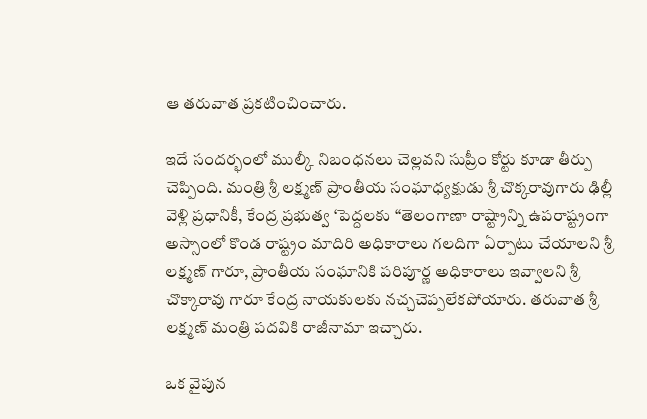ఆ తరువాత ప్రకటించించారు.

ఇదే సందర్భంలో ముల్కీ నిబంధనలు చెల్లవని సుప్రీం కోర్టు కూడా తీర్పు చెప్పింది. మంత్రి శ్రీ లక్ష్మణ్ ప్రాంతీయ సంఘాధ్యక్షుడు శ్రీ చొక్కరావుగారు ఢిల్లీ వెళ్లి ప్రధానికీ, కేంద్ర ప్రభుత్వ ‘పెద్దలకు “తెలంగాణా రాష్ట్రాన్ని ఉపరాష్ట్రంగా అస్సాంలో కొండ రాష్ట్రం మాదిరి అధికారాలు గలదిగా ఏర్పాటు చేయాలని శ్రీ లక్ష్మణ్ గారూ, ప్రాంతీయ సంఘానికి పరిపూర్ణ అధికారాలు ఇవ్వాలని శ్రీ చొక్కారావు గారూ కేంద్ర నాయకులకు నచ్చచెప్పలేకపోయారు. తరువాత శ్రీ లక్ష్మణ్ మంత్రి పదవికి రాజీనామా ఇచ్చారు.

ఒక వైపున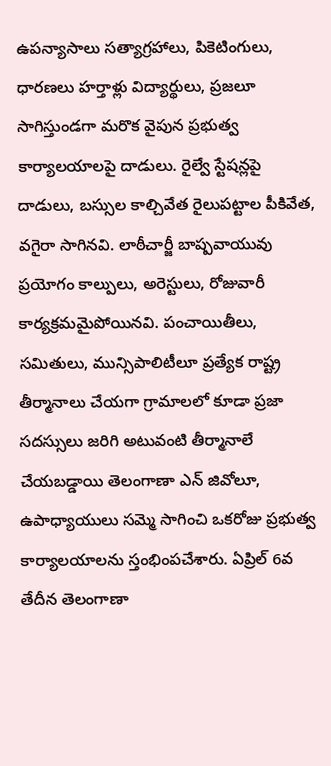ఉపన్యాసాలు సత్యాగ్రహాలు, పికెటింగులు, ధారణలు హర్తాళ్లు విద్యార్థులు, ప్రజలూ సాగిస్తుండగా మరొక వైపున ప్రభుత్వ కార్యాలయాలపై దాడులు. రైల్వే స్టేషన్లపై దాడులు, బస్సుల కాల్చివేత రైలుపట్టాల పీకివేత, వగైరా సాగినవి. లాఠీచార్జీ బాష్పవాయువు ప్రయోగం కాల్పులు, అరెస్టులు, రోజువారీ కార్యక్రమమైపోయినవి. పంచాయితీలు, సమితులు, మున్సిపాలిటీలూ ప్రత్యేక రాష్ట్ర తీర్మానాలు చేయగా గ్రామాలలో కూడా ప్రజా సదస్సులు జరిగి అటువంటి తీర్మానాలే చేయబడ్డాయి తెలంగాణా ఎన్ జివోలూ, ఉపాధ్యాయులు సమ్మె సాగించి ఒకరోజు ప్రభుత్వ కార్యాలయాలను స్తంభింపచేశారు. ఏప్రిల్ 6వ తేదీన తెలంగాణా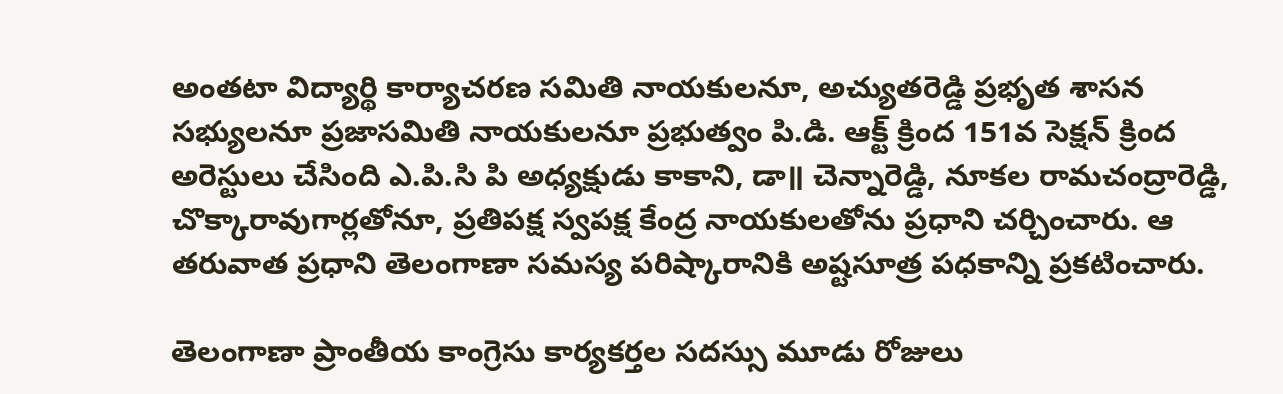అంతటా విద్యార్థి కార్యాచరణ సమితి నాయకులనూ, అచ్యుతరెడ్డి ప్రభృత శాసన సభ్యులనూ ప్రజాసమితి నాయకులనూ ప్రభుత్వం పి.డి. ఆక్ట్ క్రింద 151వ సెక్షన్ క్రింద అరెస్టులు చేసింది ఎ.పి.సి పి అధ్యక్షుడు కాకాని, డా॥ చెన్నారెడ్డి, నూకల రామచంద్రారెడ్డి, చొక్కారావుగార్లతోనూ, ప్రతిపక్ష స్వపక్ష కేంద్ర నాయకులతోను ప్రధాని చర్చించారు. ఆ తరువాత ప్రధాని తెలంగాణా సమస్య పరిష్కారానికి అష్టసూత్ర పధకాన్ని ప్రకటించారు.

తెలంగాణా ప్రాంతీయ కాంగ్రెసు కార్యకర్తల సదస్సు మూడు రోజులు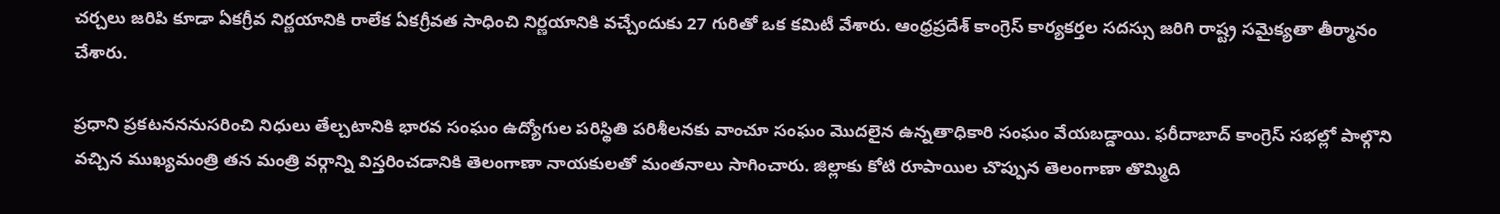చర్చలు జరిపి కూడా ఏకగ్రీవ నిర్ణయానికి రాలేక ఏకగ్రీవత సాధించి నిర్ణయానికి వచ్చేందుకు 27 గురితో ఒక కమిటీ వేశారు. ఆంధ్రప్రదేశ్ కాంగ్రెస్ కార్యకర్తల సదస్సు జరిగి రాష్ట్ర సమైక్యతా తీర్మానం చేశారు.

ప్రధాని ప్రకటనననుసరించి నిధులు తేల్చటానికి భారవ సంఘం ఉద్యోగుల పరిస్థితి పరిశీలనకు వాంచూ సంఘం మొదలైన ఉన్నతాధికారి సంఘం వేయబడ్డాయి. ఫరీదాబాద్ కాంగ్రెస్ సభల్లో పాల్గొని వచ్చిన ముఖ్యమంత్రి తన మంత్రి వర్గాన్ని విస్తరించడానికి తెలంగాణా నాయకులతో మంతనాలు సాగించారు. జిల్లాకు కోటి రూపాయిల చొప్పున తెలంగాణా తొమ్మిది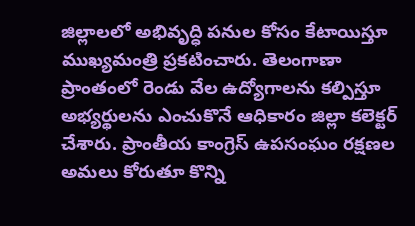జిల్లాలలో అభివృద్ధి పనుల కోసం కేటాయిస్తూ ముఖ్యమంత్రి ప్రకటించారు. తెలంగాణా ప్రాంతంలో రెండు వేల ఉద్యోగాలను కల్పిస్తూ అభ్యర్థులను ఎంచుకొనే ఆధికారం జిల్లా కలెక్టర్ చేశారు. ప్రాంతీయ కాంగ్రెస్ ఉపసంఘం రక్షణల అమలు కోరుతూ కొన్ని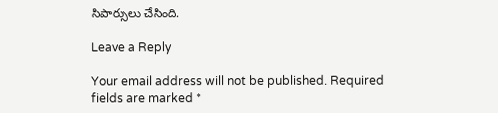సిపార్సులు చేసింది.

Leave a Reply

Your email address will not be published. Required fields are marked *